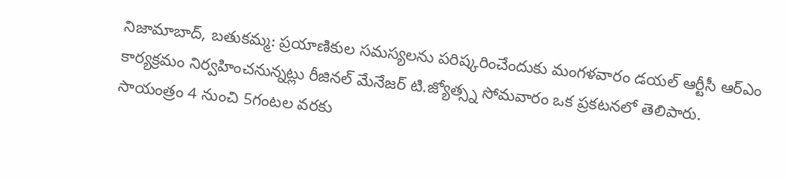నిజామాబాద్, బతుకమ్మ: ప్రయాణికుల సమస్యలను పరిష్కరించేందుకు మంగళవారం డయల్ ఆర్టీసీ ఆర్ఎం కార్యక్రమం నిర్వహించనున్నట్లు రీజినల్ మేనేజర్ టి.జ్యోత్స్న సోమవారం ఒక ప్రకటనలో తెలిపారు. సాయంత్రం 4 నుంచి 5గంటల వరకు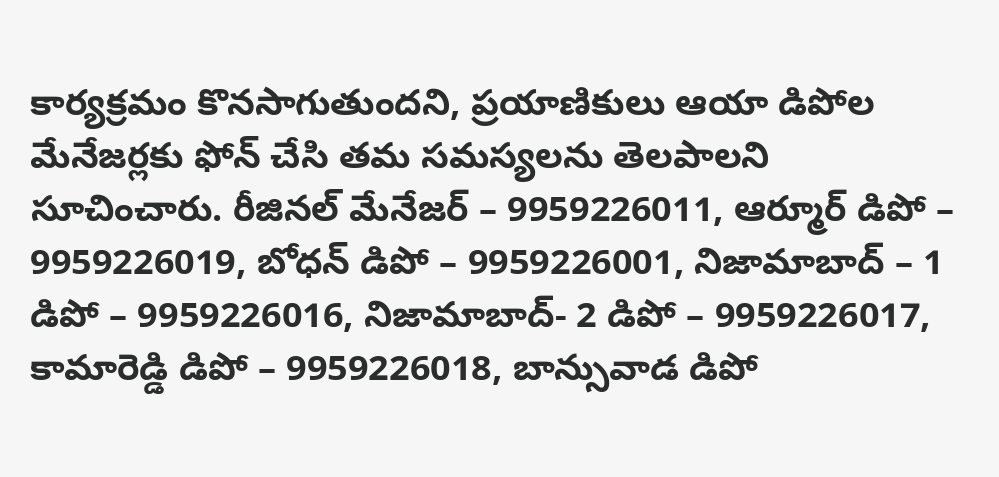కార్యక్రమం కొనసాగుతుందని, ప్రయాణికులు ఆయా డిపోల మేనేజర్లకు ఫోన్ చేసి తమ సమస్యలను తెలపాలని సూచించారు. రీజినల్ మేనేజర్ – 9959226011, ఆర్మూర్ డిపో – 9959226019, బోధన్ డిపో – 9959226001, నిజామాబాద్ – 1 డిపో – 9959226016, నిజామాబాద్- 2 డిపో – 9959226017, కామారెడ్డి డిపో – 9959226018, బాన్సువాడ డిపో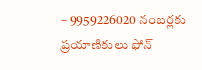– 9959226020 నంబర్లకు ప్రయాణికులు ఫోన్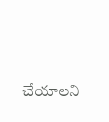చేయాలని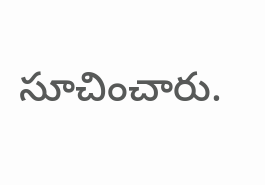సూచించారు.